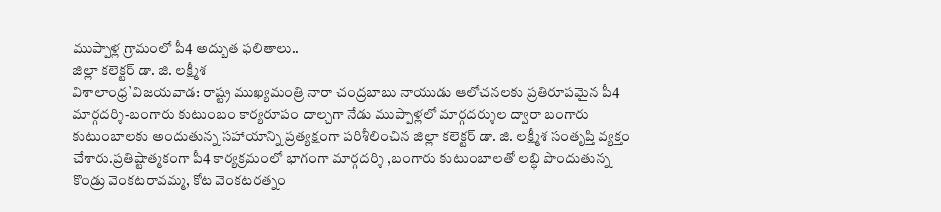ముప్పాళ్ల గ్రామంలో పీ4 అద్బుత ఫలితాలు..
జిల్లా కలెక్టర్ డా. జి. లక్ష్మీశ
విశాలాంధ్ర`విజయవాడ: రాష్ట్ర ముఖ్యమంత్రి నారా చంద్రబాబు నాయుడు ఆలోచనలకు ప్రతిరూపమైన పీ4 మార్గదర్శి-బంగారు కుటుంబం కార్యరూపం దాల్చగా నేడు ముప్పాళ్లలో మార్గదర్శుల ద్వారా బంగారు కుటుంబాలకు అందుతున్న సహాయాన్ని ప్రత్యక్షంగా పరిశీలించిన జిల్లా కలెక్టర్ డా. జి. లక్ష్మీశ సంతృప్తి వ్యక్తం చేశారు.ప్రతిష్టాత్మకంగా పీ4 కార్యక్రమంలో భాగంగా మార్గదర్శి ,బంగారు కుటుంబాలతో లబ్ధి పొందుతున్న కొండ్రు వెంకటరావమ్మ, కోట వెంకటరత్నం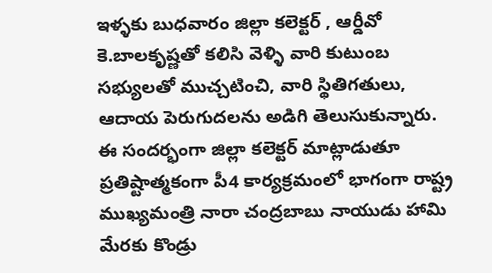ఇళ్ళకు బుధవారం జిల్లా కలెక్టర్ , ఆర్డీవో కె.బాలకృష్ణతో కలిసి వెళ్ళి వారి కుటుంబ సభ్యులతో ముచ్చటించి, వారి స్థితిగతులు, ఆదాయ పెరుగుదలను అడిగి తెలుసుకున్నారు. ఈ సందర్భంగా జిల్లా కలెక్టర్ మాట్లాడుతూ ప్రతిష్టాత్మకంగా పీ4 కార్యక్రమంలో భాగంగా రాష్ట్ర ముఖ్యమంత్రి నారా చంద్రబాబు నాయుడు హామి మేరకు కొండ్రు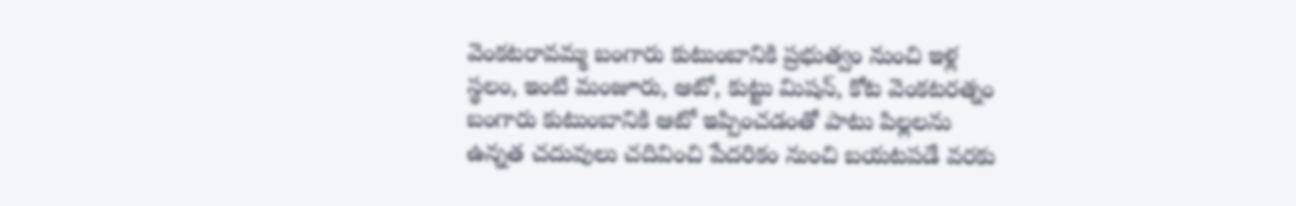వెంకటరావమ్మ బంగారు కుటుంబానికి ప్రభుత్వం నుంచి ఇళ్ల స్థలం, ఇంటి మంజూరు, ఆటో, కుట్టు మిషన్, కోట వెంకటరత్నం బంగారు కుటుంబానికి ఆటో ఇప్పించడంతో పాటు పిల్లలను ఉన్నత చదువులు చదివించి పేదరికం నుంచి బయటపడే వరకు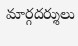మార్గదర్శులు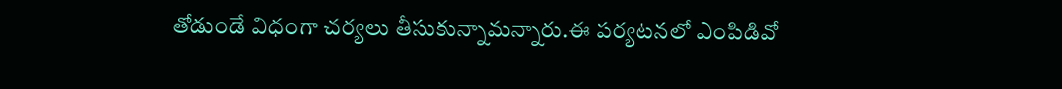తోడుండే విధంగా చర్యలు తీసుకున్నామన్నారు.ఈ పర్యటనలో ఎంపిడివో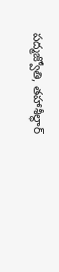పద్మజ్వోతి, తహాశీల్థార్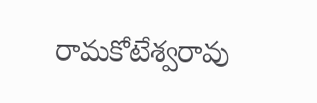రామకోటేశ్వరావు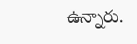ఉన్నారు.